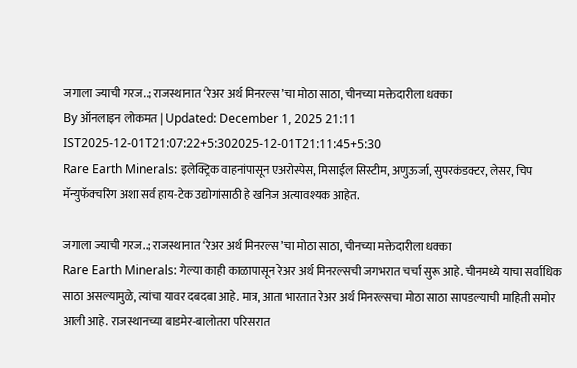जगाला ज्याची गरज..; राजस्थानात ‘रेअर अर्थ मिनरल्स’चा मोठा साठा, चीनच्या मक्तेदारीला धक्का
By ऑनलाइन लोकमत | Updated: December 1, 2025 21:11 IST2025-12-01T21:07:22+5:302025-12-01T21:11:45+5:30
Rare Earth Minerals: इलेक्ट्रिक वाहनांपासून एअरोस्पेस, मिसाईल सिस्टीम, अणुऊर्जा, सुपरकंडक्टर, लेसर, चिप मॅन्युफॅक्चरिंग अशा सर्व हाय-टेक उद्योगांसाठी हे खनिज अत्यावश्यक आहेत.

जगाला ज्याची गरज..; राजस्थानात ‘रेअर अर्थ मिनरल्स’चा मोठा साठा, चीनच्या मक्तेदारीला धक्का
Rare Earth Minerals: गेल्या काही काळापासून रेअर अर्थ मिनरल्सची जगभरात चर्चा सुरू आहे. चीनमध्ये याचा सर्वाधिक साठा असल्यामुळे, त्यांचा यावर दबदबा आहे. मात्र, आता भारतात रेअर अर्थ मिनरल्सचा मोठा साठा सापडल्याची माहिती समोर आली आहे. राजस्थानच्या बाडमेर-बालोतरा परिसरात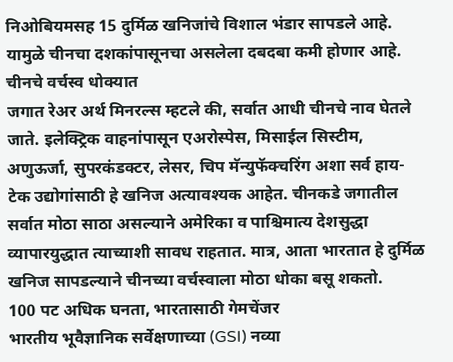निओबियमसह 15 दुर्मिळ खनिजांचे विशाल भंडार सापडले आहे. यामुळे चीनचा दशकांपासूनचा असलेला दबदबा कमी होणार आहे.
चीनचे वर्चस्व धोक्यात
जगात रेअर अर्थ मिनरल्स म्हटले की, सर्वात आधी चीनचे नाव घेतले जाते. इलेक्ट्रिक वाहनांपासून एअरोस्पेस, मिसाईल सिस्टीम, अणुऊर्जा, सुपरकंडक्टर, लेसर, चिप मॅन्युफॅक्चरिंग अशा सर्व हाय-टेक उद्योगांसाठी हे खनिज अत्यावश्यक आहेत. चीनकडे जगातील सर्वात मोठा साठा असल्याने अमेरिका व पाश्चिमात्य देशसुद्धा व्यापारयुद्धात त्याच्याशी सावध राहतात. मात्र, आता भारतात हे दुर्मिळ खनिज सापडल्याने चीनच्या वर्चस्वाला मोठा धोका बसू शकतो.
100 पट अधिक घनता, भारतासाठी गेमचेंजर
भारतीय भूवैज्ञानिक सर्वेक्षणाच्या (GSI) नव्या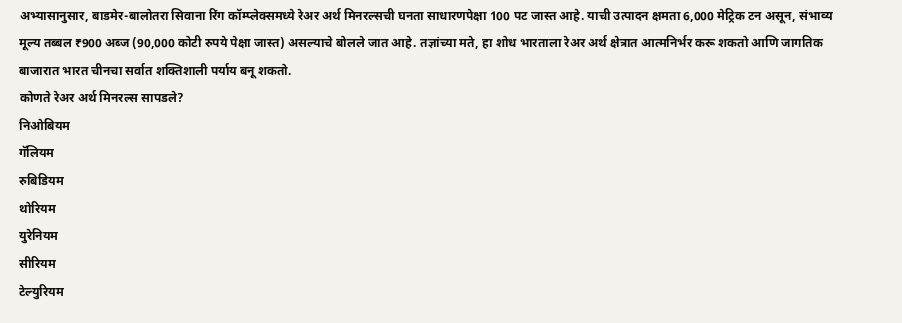अभ्यासानुसार, बाडमेर-बालोतरा सिवाना रिंग कॉम्प्लेक्समध्ये रेअर अर्थ मिनरल्सची घनता साधारणपेक्षा 100 पट जास्त आहे. याची उत्पादन क्षमता 6,000 मेट्रिक टन असून, संभाव्य मूल्य तब्बल ₹900 अब्ज (90,000 कोटी रुपये पेक्षा जास्त) असल्याचे बोलले जात आहे. तज्ञांच्या मते, हा शोध भारताला रेअर अर्थ क्षेत्रात आत्मनिर्भर करू शकतो आणि जागतिक बाजारात भारत चीनचा सर्वात शक्तिशाली पर्याय बनू शकतो.
कोणते रेअर अर्थ मिनरल्स सापडले?
निओबियम
गॅलियम
रुबिडियम
थोरियम
युरेनियम
सीरियम
टेल्युरियम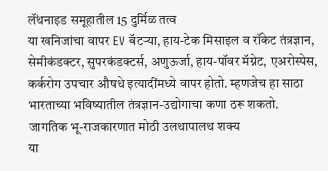लॅंथनाइड समूहातील 15 दुर्मिळ तत्व
या खनिजांचा वापर EV बॅटऱ्या, हाय-टेक मिसाइल व रॉकेट तंत्रज्ञान, सेमीकंडक्टर, सुपरकंडक्टर्स, अणुऊर्जा, हाय-पॉवर मॅग्नेट, एअरोस्पेस, कर्करोग उपचार औषधे इत्यादींमध्ये वापर होतो. म्हणजेच हा साठा भारताच्या भविष्यातील तंत्रज्ञान-उद्योगाचा कणा ठरू शकतो.
जागतिक भू-राजकारणात मोठी उलथापालथ शक्य
या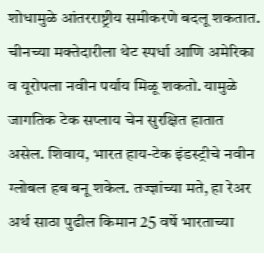शोधामुळे आंतरराष्ट्रीय समीकरणे बदलू शकतात. चीनच्या मक्तेदारीला थेट स्पर्धा आणि अमेरिका व यूरोपला नवीन पर्याय मिळू शकतो. यामुळे जागतिक टेक सप्लाय चेन सुरक्षित हातात असेल. शिवाय, भारत हाय-टेक इंडस्ट्रीचे नवीन ग्लोबल हब बनू शकेल. तज्ज्ञांच्या मते, हा रेअर अर्थ साठा पुढील किमान 25 वर्षे भारताच्या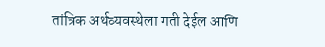तांत्रिक अर्थव्यवस्थेला गती देईल आणि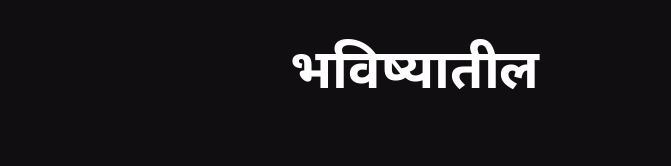भविष्यातील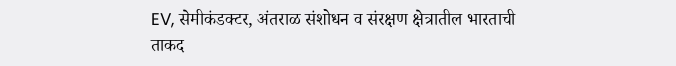EV, सेमीकंडक्टर, अंतराळ संशोधन व संरक्षण क्षेत्रातील भारताची ताकद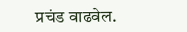प्रचंड वाढवेल.